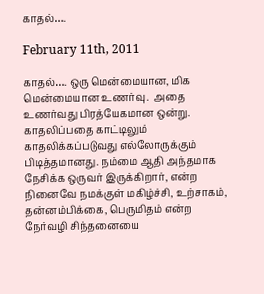காதல்….

February 11th, 2011

காதல்…. ஒரு மென்மையான, மிக  மென்மையான உணர்வு.  அதை  உணர்வது பிரத்யேகமான ஒன்று.              காதலிப்பதை காட்டிலும்  காதலிக்கப்படுவது எல்லோருக்கும் பிடித்தமானது. நம்மை ஆதி அந்தமாக நேசிக்க ஒருவர் இருக்கிறார், என்ற நினைவே நமக்குள் மகிழ்ச்சி, உற்சாகம், தன்னம்பிக்கை, பெருமிதம் என்ற நேர்வழி சிந்தனையை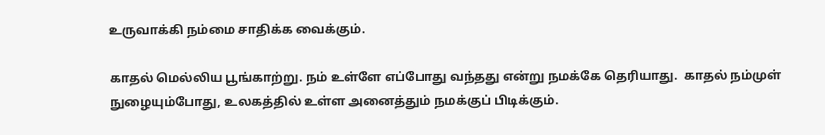உருவாக்கி நம்மை சாதிக்க வைக்கும்.

காதல் மெல்லிய பூங்காற்று. நம் உள்ளே எப்போது வந்தது என்று நமக்கே தெரியாது.  காதல் நம்முள் நுழையும்போது, உலகத்தில் உள்ள அனைத்தும் நமக்குப் பிடிக்கும்.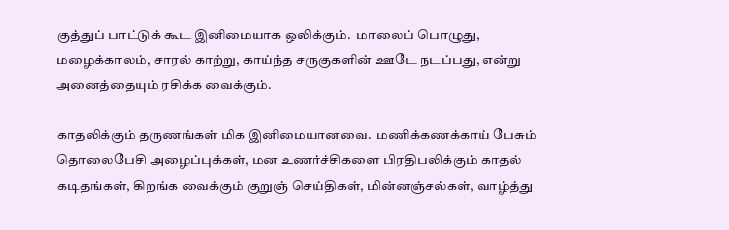குத்துப் பாட்டுக் கூட இனிமையாக ஒலிக்கும்.  மாலைப் பொழுது, மழைக்காலம், சாரல் காற்று, காய்ந்த சருகுகளின் ஊடே நடப்பது, என்று அனைத்தையும் ரசிக்க வைக்கும்.

காதலிக்கும் தருணங்கள் மிக இனிமையானவை.  மணிக்கணக்காய் பேசும் தொலைபேசி அழைப்புக்கள், மன உணர்ச்சிகளை பிரதிபலிக்கும் காதல் கடிதங்கள், கிறங்க வைக்கும் குறுஞ் செய்திகள், மின்னஞ்சல்கள், வாழ்த்து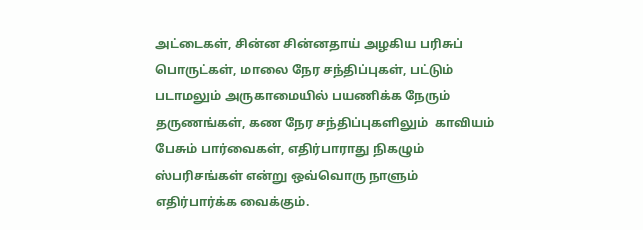அட்டைகள், சின்ன சின்னதாய் அழகிய பரிசுப் பொருட்கள், மாலை நேர சந்திப்புகள், பட்டும் படாமலும் அருகாமையில் பயணிக்க நேரும் தருணங்கள், கண நேர சந்திப்புகளிலும்  காவியம் பேசும் பார்வைகள், எதிர்பாராது நிகழும் ஸ்பரிசங்கள் என்று ஒவ்வொரு நாளும் எதிர்பார்க்க வைக்கும்.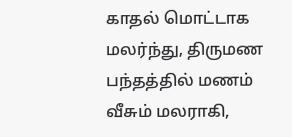காதல் மொட்டாக மலர்ந்து, திருமண பந்தத்தில் மணம் வீசும் மலராகி,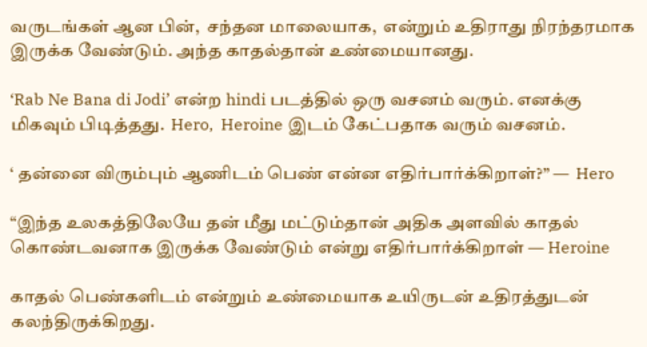வருடங்கள் ஆன பின்,  சந்தன மாலையாக,  என்றும் உதிராது நிரந்தரமாக இருக்க வேண்டும். அந்த காதல்தான் உண்மையானது.

‘Rab Ne Bana di Jodi’ என்ற hindi படத்தில் ஒரு வசனம் வரும். எனக்கு மிகவும் பிடித்தது.  Hero,  Heroine இடம் கேட்பதாக வரும் வசனம்.

‘ தன்னை விரும்பும் ஆணிடம் பெண் என்ன எதிர்பார்க்கிறாள்?” —  Hero

“இந்த உலகத்திலேயே தன் மீது மட்டும்தான் அதிக அளவில் காதல் கொண்டவனாக இருக்க வேண்டும் என்று எதிர்பார்க்கிறாள் — Heroine

காதல் பெண்களிடம் என்றும் உண்மையாக உயிருடன் உதிரத்துடன் கலந்திருக்கிறது.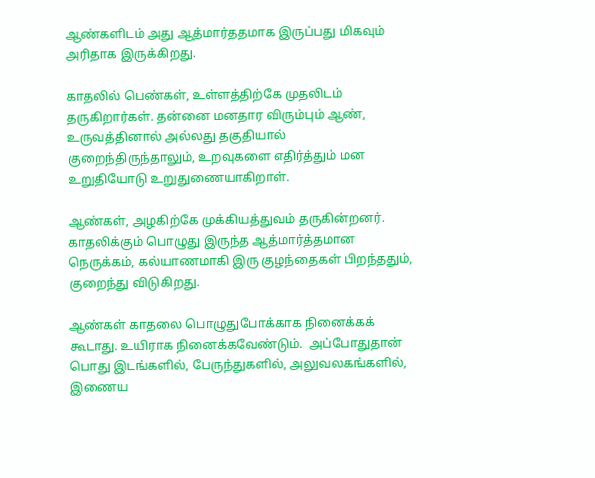ஆண்களிடம் அது ஆத்மார்ததமாக இருப்பது மிகவும் அரிதாக இருக்கிறது.

காதலில் பெண்கள், உள்ளத்திற்கே முதலிடம் தருகிறார்கள். தன்னை மனதார விரும்பும் ஆண், உருவத்தினால் அல்லது தகுதியால் குறைந்திருந்தாலும், உறவுகளை எதிர்த்தும் மன உறுதியோடு உறுதுணையாகிறாள்.

ஆண்கள், அழகிற்கே முக்கியத்துவம் தருகின்றனர். காதலிக்கும் பொழுது இருந்த ஆத்மார்த்தமான நெருக்கம், கல்யாணமாகி இரு குழந்தைகள் பிறந்ததும், குறைந்து விடுகிறது.

ஆண்கள் காதலை பொழுதுபோக்காக நினைக்கக்  கூடாது. உயிராக நினைக்கவேண்டும்.  அப்போதுதான் பொது இடங்களில், பேருந்துகளில், அலுவலகங்களில், இணைய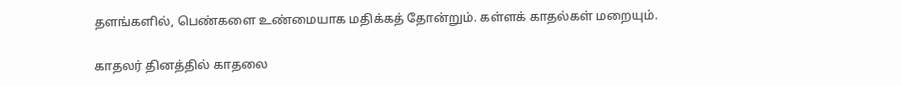தளங்களில், பெண்களை உண்மையாக மதிக்கத் தோன்றும். கள்ளக் காதல்கள் மறையும்.

காதலர் தினத்தில் காதலை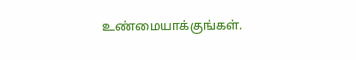உண்மையாக்குங்கள்.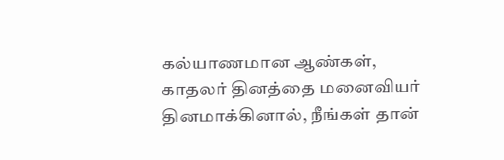கல்யாணமான ஆண்கள், காதலர் தினத்தை மனைவியர் தினமாக்கினால், நீங்கள் தான்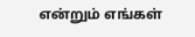என்றும் எங்கள்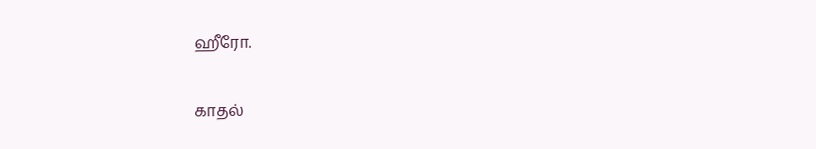ஹீரோ.

காதல்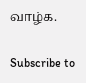வாழ்க.

Subscribe to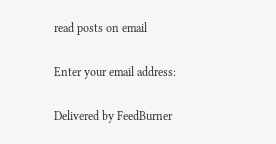read posts on email

Enter your email address:

Delivered by FeedBurner